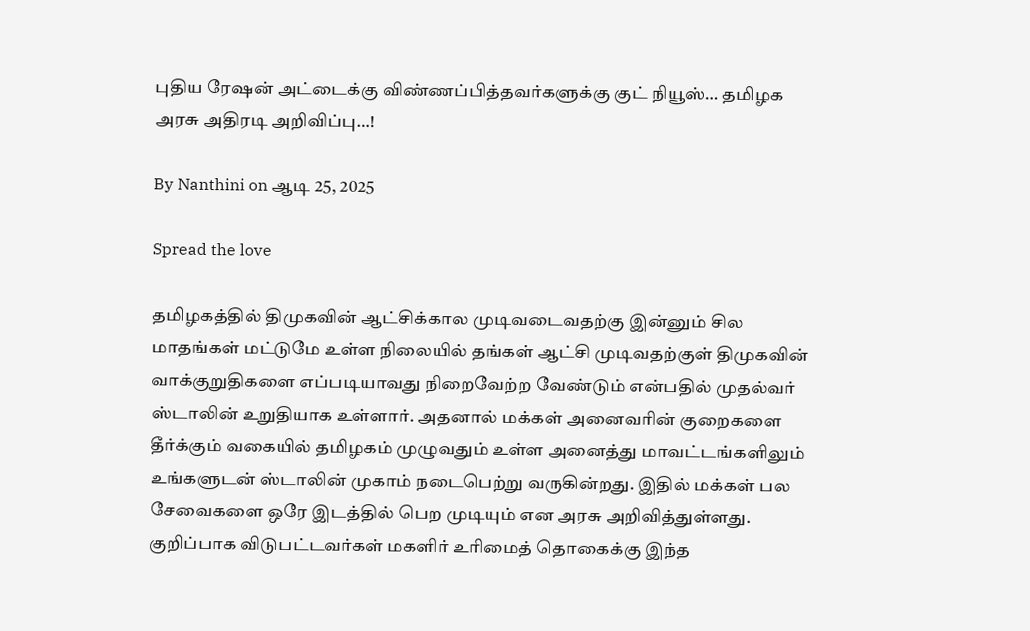புதிய ரேஷன் அட்டைக்கு விண்ணப்பித்தவர்களுக்கு குட் நியூஸ்… தமிழக அரசு அதிரடி அறிவிப்பு…!

By Nanthini on ஆடி 25, 2025

Spread the love

தமிழகத்தில் திமுகவின் ஆட்சிக்கால முடிவடைவதற்கு இன்னும் சில மாதங்கள் மட்டுமே உள்ள நிலையில் தங்கள் ஆட்சி முடிவதற்குள் திமுகவின் வாக்குறுதிகளை எப்படியாவது நிறைவேற்ற வேண்டும் என்பதில் முதல்வர் ஸ்டாலின் உறுதியாக உள்ளார். அதனால் மக்கள் அனைவரின் குறைகளை தீர்க்கும் வகையில் தமிழகம் முழுவதும் உள்ள அனைத்து மாவட்டங்களிலும் உங்களுடன் ஸ்டாலின் முகாம் நடைபெற்று வருகின்றது. இதில் மக்கள் பல சேவைகளை ஒரே இடத்தில் பெற முடியும் என அரசு அறிவித்துள்ளது. குறிப்பாக விடுபட்டவர்கள் மகளிர் உரிமைத் தொகைக்கு இந்த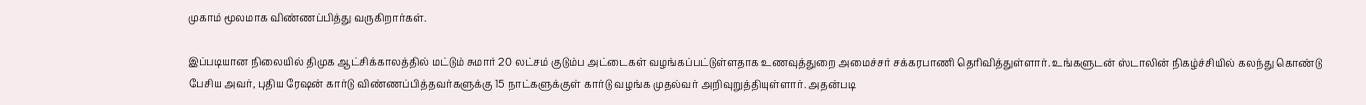முகாம் மூலமாக விண்ணப்பித்து வருகிறார்கள்.

இப்படியான நிலையில் திமுக ஆட்சிக்காலத்தில் மட்டும் சுமார் 20 லட்சம் குடும்ப அட்டைகள் வழங்கப்பட்டுள்ளதாக உணவுத்துறை அமைச்சர் சக்கரபாணி தெரிவித்துள்ளார். உங்களுடன் ஸ்டாலின் நிகழ்ச்சியில் கலந்து கொண்டு பேசிய அவர், புதிய ரேஷன் கார்டு விண்ணப்பித்தவர்களுக்கு 15 நாட்களுக்குள் கார்டு வழங்க முதல்வர் அறிவுறுத்தியுள்ளார். அதன்படி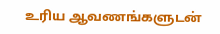உரிய ஆவணங்களுடன்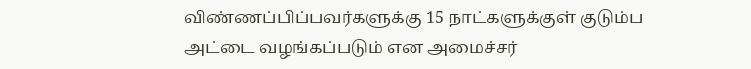விண்ணப்பிப்பவர்களுக்கு 15 நாட்களுக்குள் குடும்ப அட்டை வழங்கப்படும் என அமைச்சர்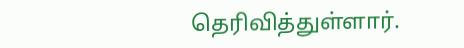தெரிவித்துள்ளார்.